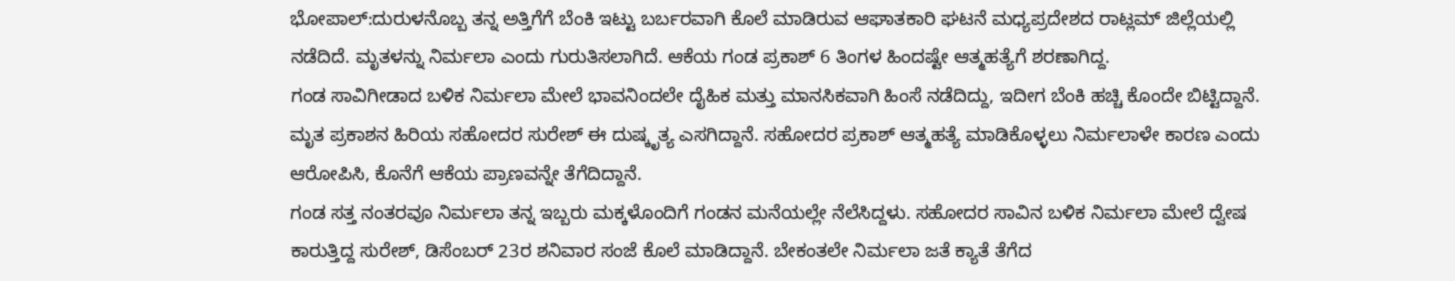ಭೋಪಾಲ್:ದುರುಳನೊಬ್ಬ ತನ್ನ ಅತ್ತಿಗೆಗೆ ಬೆಂಕಿ ಇಟ್ಟು ಬರ್ಬರವಾಗಿ ಕೊಲೆ ಮಾಡಿರುವ ಆಘಾತಕಾರಿ ಘಟನೆ ಮಧ್ಯಪ್ರದೇಶದ ರಾಟ್ಲಮ್ ಜಿಲ್ಲೆಯಲ್ಲಿ ನಡೆದಿದೆ. ಮೃತಳನ್ನು ನಿರ್ಮಲಾ ಎಂದು ಗುರುತಿಸಲಾಗಿದೆ. ಆಕೆಯ ಗಂಡ ಪ್ರಕಾಶ್ 6 ತಿಂಗಳ ಹಿಂದಷ್ಟೇ ಆತ್ಮಹತ್ಯೆಗೆ ಶರಣಾಗಿದ್ದ.
ಗಂಡ ಸಾವಿಗೀಡಾದ ಬಳಿಕ ನಿರ್ಮಲಾ ಮೇಲೆ ಭಾವನಿಂದಲೇ ದೈಹಿಕ ಮತ್ತು ಮಾನಸಿಕವಾಗಿ ಹಿಂಸೆ ನಡೆದಿದ್ದು, ಇದೀಗ ಬೆಂಕಿ ಹಚ್ಚಿ ಕೊಂದೇ ಬಿಟ್ಟಿದ್ದಾನೆ. ಮೃತ ಪ್ರಕಾಶನ ಹಿರಿಯ ಸಹೋದರ ಸುರೇಶ್ ಈ ದುಷ್ಕೃತ್ಯ ಎಸಗಿದ್ದಾನೆ. ಸಹೋದರ ಪ್ರಕಾಶ್ ಆತ್ಮಹತ್ಯೆ ಮಾಡಿಕೊಳ್ಳಲು ನಿರ್ಮಲಾಳೇ ಕಾರಣ ಎಂದು ಆರೋಪಿಸಿ, ಕೊನೆಗೆ ಆಕೆಯ ಪ್ರಾಣವನ್ನೇ ತೆಗೆದಿದ್ದಾನೆ.
ಗಂಡ ಸತ್ತ ನಂತರವೂ ನಿರ್ಮಲಾ ತನ್ನ ಇಬ್ಬರು ಮಕ್ಕಳೊಂದಿಗೆ ಗಂಡನ ಮನೆಯಲ್ಲೇ ನೆಲೆಸಿದ್ದಳು. ಸಹೋದರ ಸಾವಿನ ಬಳಿಕ ನಿರ್ಮಲಾ ಮೇಲೆ ದ್ವೇಷ ಕಾರುತ್ತಿದ್ದ ಸುರೇಶ್, ಡಿಸೆಂಬರ್ 23ರ ಶನಿವಾರ ಸಂಜೆ ಕೊಲೆ ಮಾಡಿದ್ದಾನೆ. ಬೇಕಂತಲೇ ನಿರ್ಮಲಾ ಜತೆ ಕ್ಯಾತೆ ತೆಗೆದ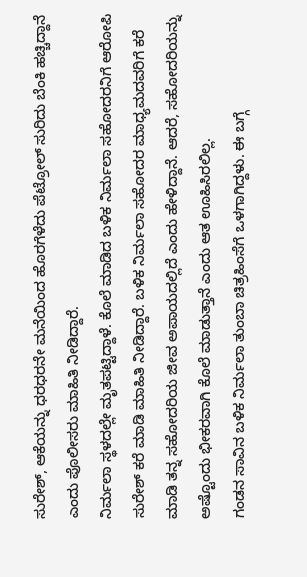ಸುರೇಶ್, ಆಕೆಯನ್ನು ಧರಧರನೇ ಮನೆಯಿಂದ ಹೊರಗೆಳೆದು ಪೆಟ್ರೋಲ್ ಸುರಿದು ಬೆಂಕಿ ಹಚ್ಚಿದ್ದಾನೆ ಎಂದು ಪೊಲೀಸರು ಮಾಹಿತಿ ನೀಡಿದ್ದಾರೆ.
ನಿರ್ಮಲಾ ಸ್ಥಳದಲ್ಲೇ ಮೃತಪಟ್ಟಿದ್ದಾಳೆ. ಕೊಲೆ ಮಾಡಿದ ಬಳಿಕ ನಿರ್ಮಲಾ ಸಹೋದರನಿಗೆ ಆರೋಪಿ ಸುರೇಶ್ ಕರೆ ಮಾಡಿ ಮಾಹಿತಿ ನೀಡಿದ್ದಾರೆ. ಬಳಿಕ ನಿರ್ಮಲಾ ಸಹೋದರ ಮಾಧ್ಯಮದವರಿಗೆ ಕರೆ ಮಾಡಿ ತನ್ನ ಸಹೋದರಿಯ ಜೀವ ಅಪಾಯದಲ್ಲಿದೆ ಎಂದು ಹೇಳಿದ್ದಾನೆ. ಆದರೆ, ಸಹೋದರಿಯನ್ನು ಅಷ್ಟೊಂದು ಭೀಕರವಾಗಿ ಕೊಲೆ ಮಾಡುತ್ತಾನೆ ಎಂದು ಆತ ಊಹಿಸಿರಲಿಲ್ಲ.
ಗಂಡನ ಸಾವಿನ ಬಳಿಕ ನಿರ್ಮಲಾ ತುಂಬಾ ಚಿತ್ರಹಿಂಸೆಗೆ ಒಳಗಾಗಿದ್ದಳು. ಈ ಬಗ್ಗೆ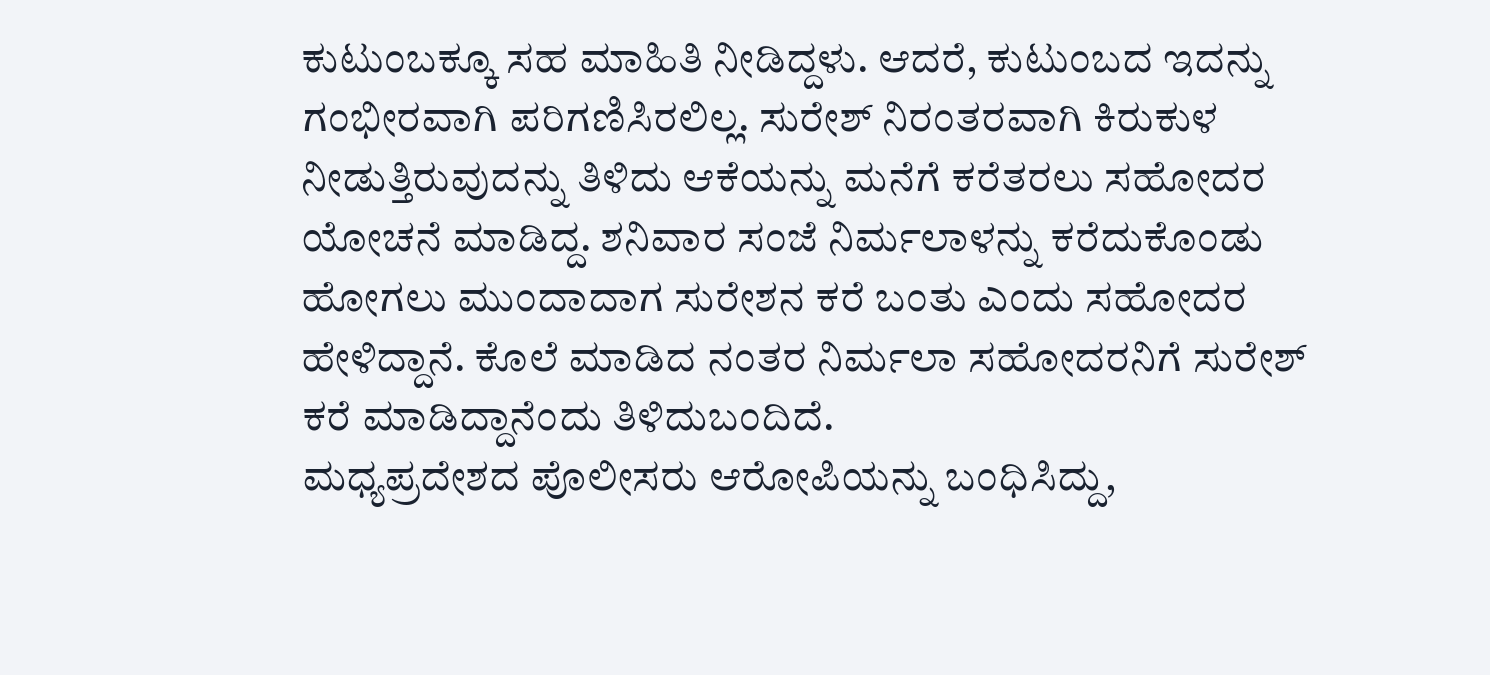ಕುಟುಂಬಕ್ಕೂ ಸಹ ಮಾಹಿತಿ ನೀಡಿದ್ದಳು. ಆದರೆ, ಕುಟುಂಬದ ಇದನ್ನು ಗಂಭೀರವಾಗಿ ಪರಿಗಣಿಸಿರಲಿಲ್ಲ. ಸುರೇಶ್ ನಿರಂತರವಾಗಿ ಕಿರುಕುಳ ನೀಡುತ್ತಿರುವುದನ್ನು ತಿಳಿದು ಆಕೆಯನ್ನು ಮನೆಗೆ ಕರೆತರಲು ಸಹೋದರ ಯೋಚನೆ ಮಾಡಿದ್ದ. ಶನಿವಾರ ಸಂಜೆ ನಿರ್ಮಲಾಳನ್ನು ಕರೆದುಕೊಂಡು ಹೋಗಲು ಮುಂದಾದಾಗ ಸುರೇಶನ ಕರೆ ಬಂತು ಎಂದು ಸಹೋದರ ಹೇಳಿದ್ದಾನೆ. ಕೊಲೆ ಮಾಡಿದ ನಂತರ ನಿರ್ಮಲಾ ಸಹೋದರನಿಗೆ ಸುರೇಶ್ ಕರೆ ಮಾಡಿದ್ದಾನೆಂದು ತಿಳಿದುಬಂದಿದೆ.
ಮಧ್ಯಪ್ರದೇಶದ ಪೊಲೀಸರು ಆರೋಪಿಯನ್ನು ಬಂಧಿಸಿದ್ದು,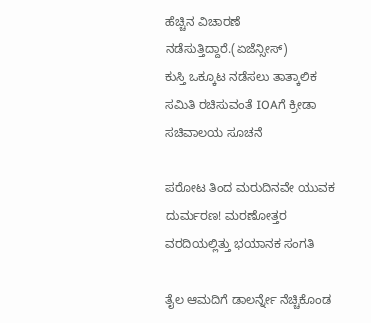ಹೆಚ್ಚಿನ ವಿಚಾರಣೆ ನಡೆಸುತ್ತಿದ್ದಾರೆ.(ಏಜೆನ್ಸೀಸ್)
ಕುಸ್ತಿ ಒಕ್ಕೂಟ ನಡೆಸಲು ತಾತ್ಕಾಲಿಕ ಸಮಿತಿ ರಚಿಸುವಂತೆ IOAಗೆ ಕ್ರೀಡಾ ಸಚಿವಾಲಯ ಸೂಚನೆ

ಪರೋಟ ತಿಂದ ಮರುದಿನವೇ ಯುವಕ ದುರ್ಮರಣ! ಮರಣೋತ್ತರ ವರದಿಯಲ್ಲಿತ್ತು ಭಯಾನಕ ಸಂಗತಿ

ತೈಲ ಆಮದಿಗೆ ಡಾಲರ್ನ್ನೇ ನೆಚ್ಚಿಕೊಂಡ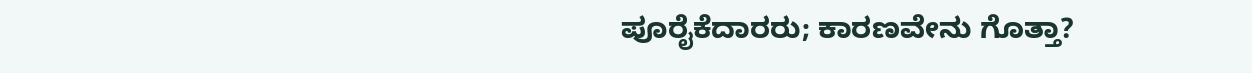ಪೂರೈಕೆದಾರರು; ಕಾರಣವೇನು ಗೊತ್ತಾ?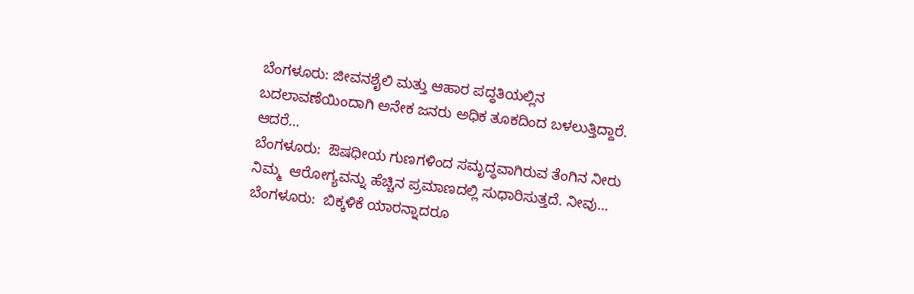ಬೆಂಗಳೂರು: ಜೀವನಶೈಲಿ ಮತ್ತು ಆಹಾರ ಪದ್ಧತಿಯಲ್ಲಿನ ಬದಲಾವಣೆಯಿಂದಾಗಿ ಅನೇಕ ಜನರು ಅಧಿಕ ತೂಕದಿಂದ ಬಳಲುತ್ತಿದ್ದಾರೆ. ಆದರೆ…
ಬೆಂಗಳೂರು:  ಔಷಧೀಯ ಗುಣಗಳಿಂದ ಸಮೃದ್ಧವಾಗಿರುವ ತೆಂಗಿನ ನೀರು ನಿಮ್ಮ  ಆರೋಗ್ಯವನ್ನು ಹೆಚ್ಚಿನ ಪ್ರಮಾಣದಲ್ಲಿ ಸುಧಾರಿಸುತ್ತದೆ. ನೀವು…
ಬೆಂಗಳೂರು:  ಬಿಕ್ಕಳಿಕೆ ಯಾರನ್ನಾದರೂ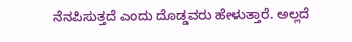ನೆನಪಿಸುತ್ತದೆ ಎಂದು ದೊಡ್ಡವರು ಹೇಳುತ್ತಾರೆ. ಅಲ್ಲದೆ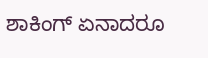ಶಾಕಿಂಗ್ ಏನಾದರೂ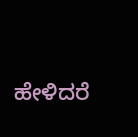ಹೇಳಿದರೆ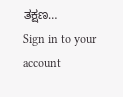ತಕ್ಷಣ…
Sign in to your account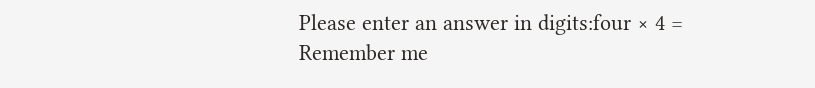Please enter an answer in digits:four × 4 =
Remember me